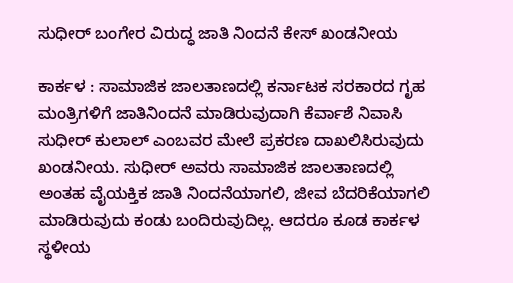ಸುಧೀರ್‌ ಬಂಗೇರ ವಿರುದ್ಧ ಜಾತಿ ನಿಂದನೆ ಕೇಸ್ ಖಂಡನೀಯ

ಕಾರ್ಕಳ : ಸಾಮಾಜಿಕ ಜಾಲತಾಣದಲ್ಲಿ ಕರ್ನಾಟಕ ಸರಕಾರದ ಗೃಹ ಮಂತ್ರಿಗಳಿಗೆ ಜಾತಿನಿಂದನೆ ಮಾಡಿರುವುದಾಗಿ ಕೆರ್ವಾಶೆ ನಿವಾಸಿ ಸುಧೀರ್ ಕುಲಾಲ್ ಎಂಬವರ ಮೇಲೆ ಪ್ರಕರಣ ದಾಖಲಿಸಿರುವುದು ಖಂಡನೀಯ. ಸುಧೀರ್‌ ಅವರು ಸಾಮಾಜಿಕ ಜಾಲತಾಣದಲ್ಲಿ ಅಂತಹ ವೈಯಕ್ತಿಕ ಜಾತಿ ನಿಂದನೆಯಾಗಲಿ, ಜೀವ ಬೆದರಿಕೆಯಾಗಲಿ ಮಾಡಿರುವುದು ಕಂಡು ಬಂದಿರುವುದಿಲ್ಲ. ಆದರೂ ಕೂಡ ಕಾರ್ಕಳ ಸ್ಥಳೀಯ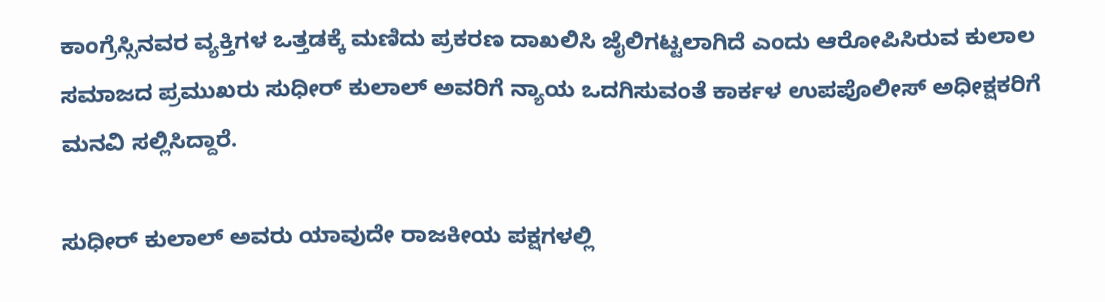ಕಾಂಗ್ರೆಸ್ಸಿನವರ ವ್ಯಕ್ತಿಗಳ ಒತ್ತಡಕ್ಕೆ ಮಣಿದು ಪ್ರಕರಣ ದಾಖಲಿಸಿ ಜೈಲಿಗಟ್ಟಲಾಗಿದೆ ಎಂದು ಆರೋಪಿಸಿರುವ ಕುಲಾಲ ಸಮಾಜದ ಪ್ರಮುಖರು ಸುಧೀರ್ ಕುಲಾಲ್ ಅವರಿಗೆ ನ್ಯಾಯ ಒದಗಿಸುವಂತೆ ಕಾರ್ಕಳ ಉಪಪೊಲೀಸ್‌ ಅಧೀಕ್ಷಕರಿಗೆ ಮನವಿ ಸಲ್ಲಿಸಿದ್ದಾರೆ.

ಸುಧೀರ್ ಕುಲಾಲ್ ಅವರು ಯಾವುದೇ ರಾಜಕೀಯ ಪಕ್ಷಗಳಲ್ಲಿ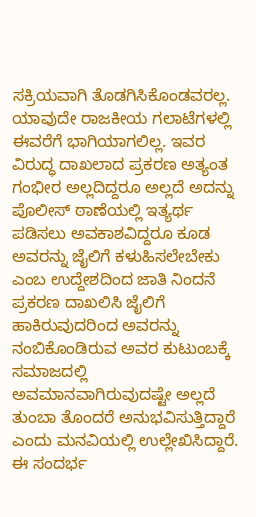ಸಕ್ರಿಯವಾಗಿ ತೊಡಗಿಸಿಕೊಂಡವರಲ್ಲ. ಯಾವುದೇ ರಾಜಕೀಯ ಗಲಾಟೆಗಳಲ್ಲಿ ಈವರೆಗೆ ಭಾಗಿಯಾಗಲಿಲ್ಲ. ಇವರ ವಿರುದ್ಧ ದಾಖಲಾದ ಪ್ರಕರಣ ಅತ್ಯಂತ ಗಂಭೀರ ಅಲ್ಲದಿದ್ದರೂ ಅಲ್ಲದೆ ಅದನ್ನು ಪೊಲೀಸ್ ಠಾಣೆಯಲ್ಲಿ ಇತ್ಯರ್ಥ ಪಡಿಸಲು ಅವಕಾಶವಿದ್ದರೂ ಕೂಡ ಅವರನ್ನು ಜೈಲಿಗೆ ಕಳುಹಿಸಲೇಬೇಕು ಎಂಬ ಉದ್ದೇಶದಿಂದ ಜಾತಿ ನಿಂದನೆ ಪ್ರಕರಣ ದಾಖಲಿಸಿ ಜೈಲಿಗೆ ಹಾಕಿರುವುದರಿಂದ ಅವರನ್ನು ನಂಬಿಕೊಂಡಿರುವ ಅವರ ಕುಟುಂಬಕ್ಕೆ ಸಮಾಜದಲ್ಲಿ ಅವಮಾನವಾಗಿರುವುದಷ್ಟೇ ಅಲ್ಲದೆ ತುಂಬಾ ತೊಂದರೆ ಅನುಭವಿಸುತ್ತಿದ್ದಾರೆ ಎಂದು ಮನವಿಯಲ್ಲಿ ಉಲ್ಲೇಖಿಸಿದ್ದಾರೆ.
ಈ ಸಂದರ್ಭ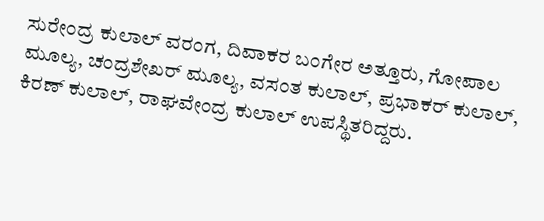ಸುರೇಂದ್ರ ಕುಲಾಲ್‌ ವರಂಗ, ದಿವಾಕರ ಬಂಗೇರ ಅತ್ತೂರು, ಗೋಪಾಲ ಮೂಲ್ಯ, ಚಂದ್ರಶೇಖರ್‌ ಮೂಲ್ಯ, ವಸಂತ ಕುಲಾಲ್‌, ಪ್ರಭಾಕರ್‌ ಕುಲಾಲ್‌, ಕಿರಣ್‌ ಕುಲಾಲ್‌, ರಾಘವೇಂದ್ರ ಕುಲಾಲ್‌ ಉಪಸ್ಥಿತರಿದ್ದರು.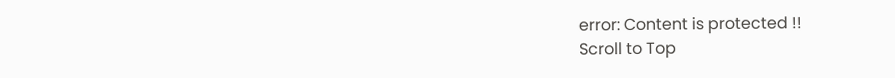error: Content is protected !!
Scroll to Top